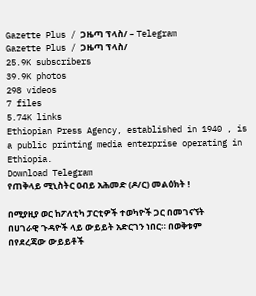Gazette Plus / ጋዜጣ ፕላስ/ – Telegram
Gazette Plus / ጋዜጣ ፕላስ/
25.9K subscribers
39.9K photos
298 videos
7 files
5.74K links
Ethiopian Press Agency, established in 1940 , is a public printing media enterprise operating in Ethiopia.
Download Telegram
የጠቅላይ ሚኒስትር ዐብይ አሕመድ (ዶ/ር) መልዕክት !

በሚያዚያ ወር ከፖለቲካ ፓርቲዎች ተወካዮች ጋር በመገናኘት በሀገራዊ ጉዳዮች ላይ ውይይት አድርገን ነበር። በወቅቱም በየደረጃው ውይይቶች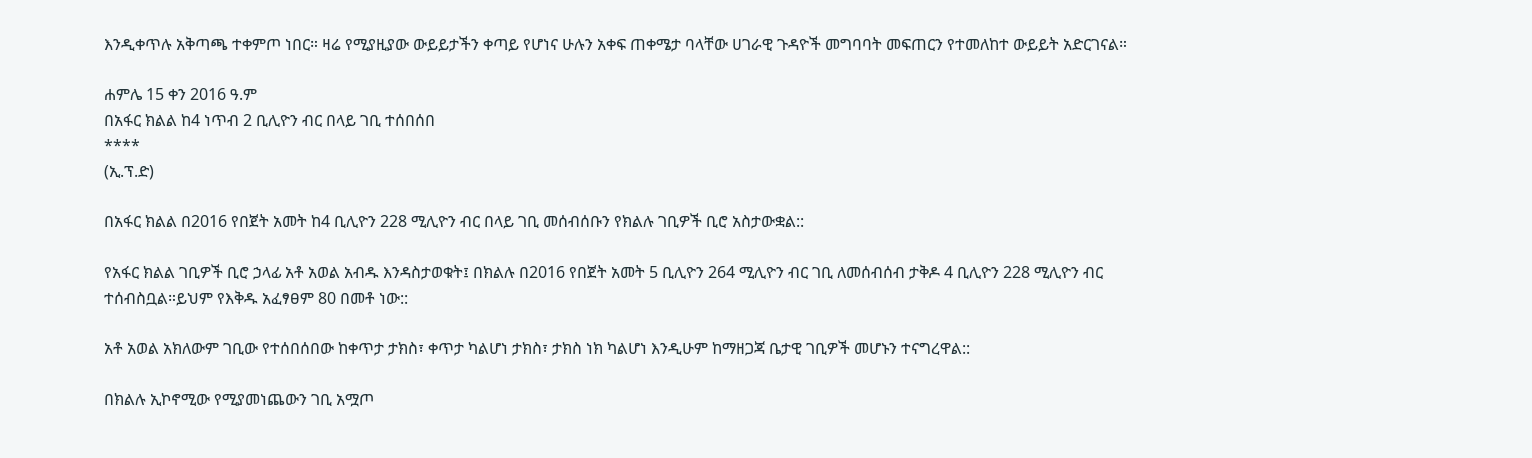እንዲቀጥሉ አቅጣጫ ተቀምጦ ነበር። ዛሬ የሚያዚያው ውይይታችን ቀጣይ የሆነና ሁሉን አቀፍ ጠቀሜታ ባላቸው ሀገራዊ ጉዳዮች መግባባት መፍጠርን የተመለከተ ውይይት አድርገናል።

ሐምሌ 15 ቀን 2016 ዓ.ም
በአፋር ክልል ከ4 ነጥብ 2 ቢሊዮን ብር በላይ ገቢ ተሰበሰበ
****
(ኢ.ፕ.ድ)

በአፋር ክልል በ2016 የበጀት አመት ከ4 ቢሊዮን 228 ሚሊዮን ብር በላይ ገቢ መሰብሰቡን የክልሉ ገቢዎች ቢሮ አስታውቋል::

የአፋር ክልል ገቢዎች ቢሮ ኃላፊ አቶ አወል አብዱ እንዳስታወቁት፤ በክልሉ በ2016 የበጀት አመት 5 ቢሊዮን 264 ሚሊዮን ብር ገቢ ለመሰብሰብ ታቅዶ 4 ቢሊዮን 228 ሚሊዮን ብር ተሰብስቧል።ይህም የእቅዱ አፈፃፀም 80 በመቶ ነው::

አቶ አወል አክለውም ገቢው የተሰበሰበው ከቀጥታ ታክስ፣ ቀጥታ ካልሆነ ታክስ፣ ታክስ ነክ ካልሆነ እንዲሁም ከማዘጋጃ ቤታዊ ገቢዎች መሆኑን ተናግረዋል::

በክልሉ ኢኮኖሚው የሚያመነጨውን ገቢ አሟጦ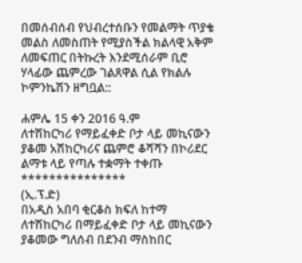በመሰብሰብ የህብረተሰቡን የመልማት ጥያቄ መልስ ለመስጠት የሚያስችል ክልላዊ አቅም ለመፍጠር በትኩረት እንደሚሰራም ቢሮ ሃላፊው ጨምረው ገልጸዋል ሲል የክልሉ ኮምንኬሽን ዘግቧል::

ሐምሌ 15 ቀን 2016 ዓ.ም
ለተሽከርካሪ የማይፈቀድ ቦታ ላይ መኪናውን ያቆመ አሽከርካሪና ጨምሮ ቆሻሻን በኮሪደር ልማቱ ላይ የጣሉ ተቋማት ተቀጡ
***************
(ኢ.ፕ.ድ)
በአዲስ አበባ ቂርቆስ ክፍለ ከተማ ለተሽከርካሪ በማይፈቀድ ቦታ ላይ መኪናውን ያቆመው ግለሰብ በደንብ ማስከበር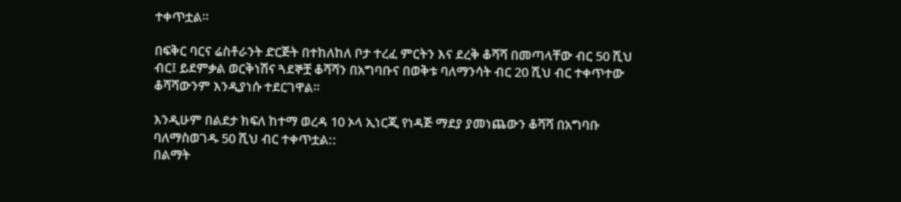ተቀጥቷል።

በፍቅር ባርና ሬስቶራንት ድርጅት በተከለከለ ቦታ ተረፈ ምርትን እና ደረቅ ቆሻሻ በመጣላቸው ብር 50 ሺህ ብር፤ ይደምቃል ወርቅነሽና ጓደኞቿ ቆሻሻን በአግባቡና በወቅቱ ባለማንሳት ብር 20 ሺህ ብር ተቀጥተው ቆሻሻውንም እንዲያነሱ ተደርገዋል።

እንዲሁም በልደታ ክፍለ ከተማ ወረዳ 10 ኦላ ኢነርጂ የነዳጅ ማደያ ያመነጨውን ቆሻሻ በአግባቡ ባለማስወገዱ 50 ሺህ ብር ተቀጥቷል::
በልማት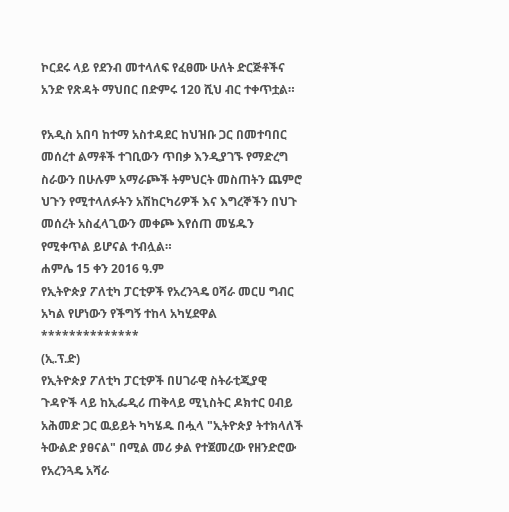ኮርደሩ ላይ የደንብ መተላለፍ የፈፀሙ ሁለት ድርጅቶችና አንድ የጽዳት ማህበር በድምሩ 120 ሺህ ብር ተቀጥቷል።

የአዲስ አበባ ከተማ አስተዳደር ከህዝቡ ጋር በመተባበር መሰረተ ልማቶች ተገቢውን ጥበቃ እንዲያገኙ የማድረግ ስራውን በሁሉም አማራጮች ትምህርት መስጠትን ጨምሮ ህጉን የሚተላለፉትን አሽከርካሪዎች እና እግረኞችን በህጉ መሰረት አስፈላጊውን መቀጮ እየሰጠ መሄዱን የሚቀጥል ይሆናል ተብሏል።
ሐምሌ 15 ቀን 2016 ዓ.ም
የኢትዮጵያ ፖለቲካ ፓርቲዎች የአረንጓዴ ዐሻራ መርሀ ግብር አካል የሆነውን የችግኝ ተከላ አካሂደዋል
**************
(ኢ.ፕ.ድ)
የኢትዮጵያ ፖለቲካ ፓርቲዎች በሀገራዊ ስትራቲጂያዊ ጉዳዮች ላይ ከኢፌዲሪ ጠቅላይ ሚኒስትር ዶክተር ዐብይ አሕመድ ጋር ዉይይት ካካሄዱ በሗላ "ኢትዮጵያ ትተክላለች ትውልድ ያፀናል" በሚል መሪ ቃል የተጀመረው የዘንድሮው የአረንጓዴ አሻራ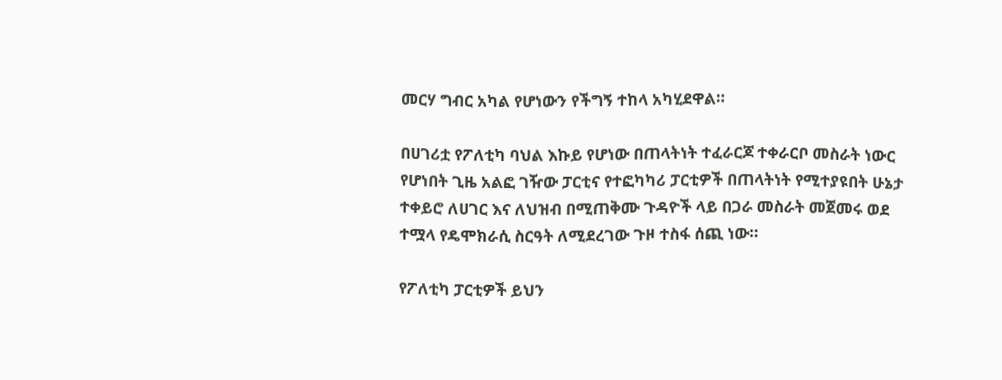መርሃ ግብር አካል የሆነውን የችግኝ ተከላ አካሂደዋል።

በሀገሪቷ የፖለቲካ ባህል እኩይ የሆነው በጠላትነት ተፈራርጆ ተቀራርቦ መስራት ነውር የሆነበት ጊዜ አልፎ ገዥው ፓርቲና የተፎካካሪ ፓርቲዎች በጠላትነት የሚተያዩበት ሁኔታ ተቀይሮ ለሀገር እና ለህዝብ በሚጠቅሙ ጉዳዮች ላይ በጋራ መስራት መጀመሩ ወደ ተሟላ የዴሞክራሲ ስርዓት ለሚደረገው ጉዞ ተስፋ ሰጪ ነው።

የፖለቲካ ፓርቲዎች ይህን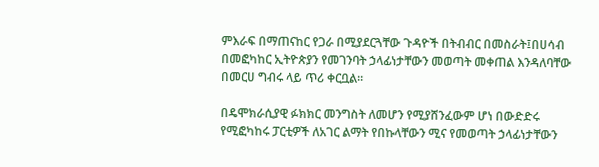ምእራፍ በማጠናከር የጋራ በሚያደርጓቸው ጉዳዮች በትብብር በመስራት፤በሀሳብ በመፎካከር ኢትዮጵያን የመገንባት ኃላፊነታቸውን መወጣት መቀጠል እንዳለባቸው በመርሀ ግብሩ ላይ ጥሪ ቀርቧል።

በዴሞክራሲያዊ ፉክክር መንግስት ለመሆን የሚያሸንፈውም ሆነ በውድድሩ የሚፎካከሩ ፓርቲዎች ለአገር ልማት የበኩላቸውን ሚና የመወጣት ኃላፊነታቸውን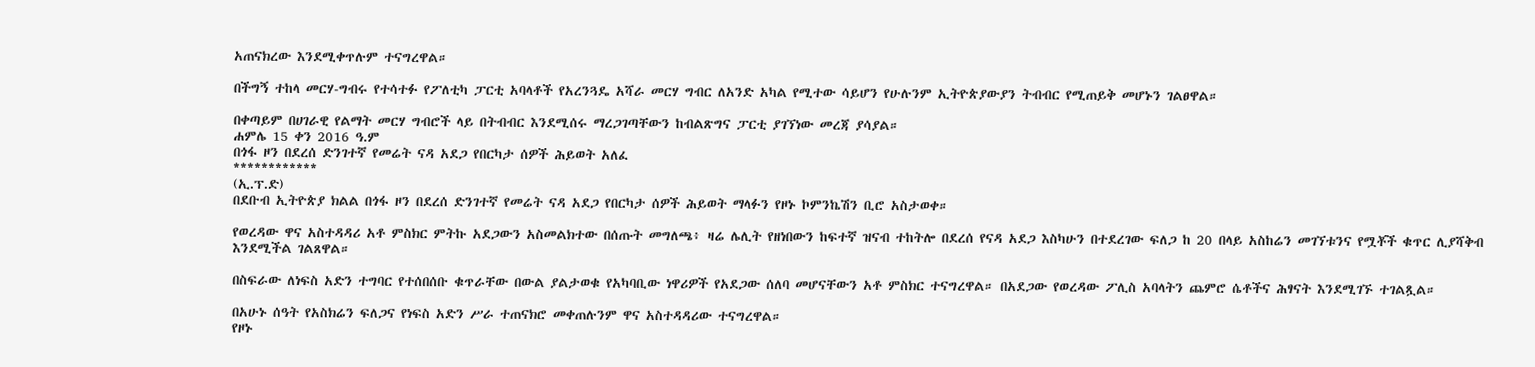አጠናክረው እንደሚቀጥሉም ተናግረዋል።

በችግኝ ተከላ መርሃ-ግብሩ የተሳተፉ የፖለቲካ ፓርቲ አባላቶች የአረንጓዴ አሻራ መርሃ ግብር ለአንድ አካል የሚተው ሳይሆን የሁሉንም ኢትዮጵያውያን ትብብር የሚጠይቅ መሆኑን ገልፀዋል።

በቀጣይም በሀገራዊ የልማት መርሃ ግብሮች ላይ በትብብር እንደሚሰሩ ማረጋገጣቸውን ከብልጽግና ፓርቲ ያገኘነው መረጃ ያሳያል።
ሐምሌ 15 ቀን 2016 ዓ.ም
በጎፋ ዞን በደረሰ ድንገተኛ የመሬት ናዳ አደጋ የበርካታ ሰዎች ሕይወት አለፈ
************
(ኢ.ፕ.ድ)
በደቡብ ኢትዮጵያ ክልል በጎፋ ዞን በደረሰ ድንገተኛ የመሬት ናዳ አደጋ የበርካታ ሰዎች ሕይወት ማላፉን የዞኑ ኮምንኬሽን ቢሮ አስታወቀ።

የወረዳው ዋና አስተዳዳሪ አቶ ምስክር ምትኩ አደጋውን አስመልክተው በሰጡት መግለጫ፥ ዛሬ ሌሊት የዘነበውን ከፍተኛ ዝናብ ተከትሎ በደረሰ የናዳ አደጋ እስካሁን በተደረገው ፍለጋ ከ 20 በላይ አስከሬን መገኘቱንና የሟቾች ቁጥር ሊያሻቅብ እንደሚችል ገልጸዋል።

በስፍራው ለነፍስ አድን ተግባር የተሰበሰቡ ቁጥራቸው በውል ያልታወቁ የአካባቢው ነዋሪዎች የአደጋው ሰለባ መሆናቸውን አቶ ምስክር ተናግረዋል። በአደጋው የወረዳው ፖሊስ አባላትን ጨምሮ ሴቶችና ሕፃናት እንደሚገኙ ተገልጿል።

በአሁኑ ሰዓት የአስክሬን ፍለጋና የነፍስ አድን ሥራ ተጠናክሮ መቀጠሉንም ዋና አስተዳዳሪው ተናግረዋል።
የዞኑ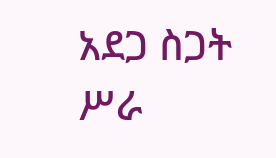አደጋ ስጋት ሥራ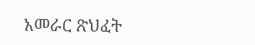አመራር ጽህፈት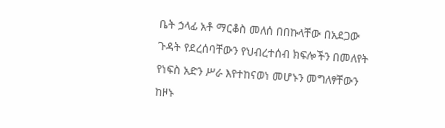ቤት ኃላፊ አቶ ማርቆስ መለሰ በበኩላቸው በአደጋው ጉዳት የደረሰባቸውን የህብረተሰብ ክፍሎችን በመለየት የነፍስ አድን ሥራ እየተከናወነ መሆኑን መግለፃቸውን ከዞኑ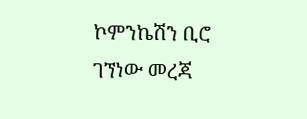ኮምንኬሽን ቢሮ ገኘነው መረጃ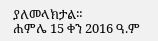ያለመላክታል።
ሐምሌ 15 ቀን 2016 ዓ.ም